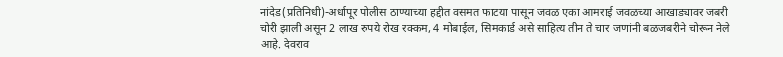नांदेड(प्रतिनिधी)-अर्धापूर पोलीस ठाण्याच्या हद्दीत वसमत फाटया पासून जवळ एका आमराई जवळच्या आखाड्यावर जबरी चोरी झाली असून 2 लाख रुपये रोख रक्कम, 4 मोबाईल, सिमकार्ड असे साहित्य तीन ते चार जणांनी बळजबरीने चोरून नेले आहे. देवराव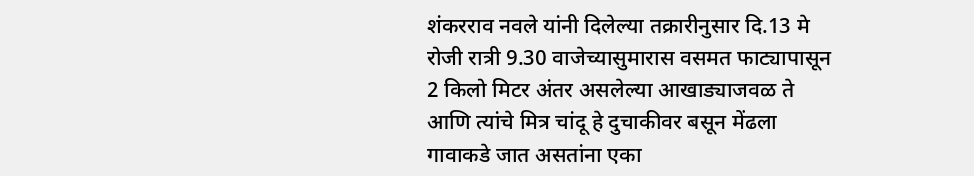शंकरराव नवले यांनी दिलेल्या तक्रारीनुसार दि.13 मे रोजी रात्री 9.30 वाजेच्यासुमारास वसमत फाट्यापासून 2 किलो मिटर अंतर असलेल्या आखाड्याजवळ ते आणि त्यांचे मित्र चांदू हे दुचाकीवर बसून मेंढला गावाकडे जात असतांना एका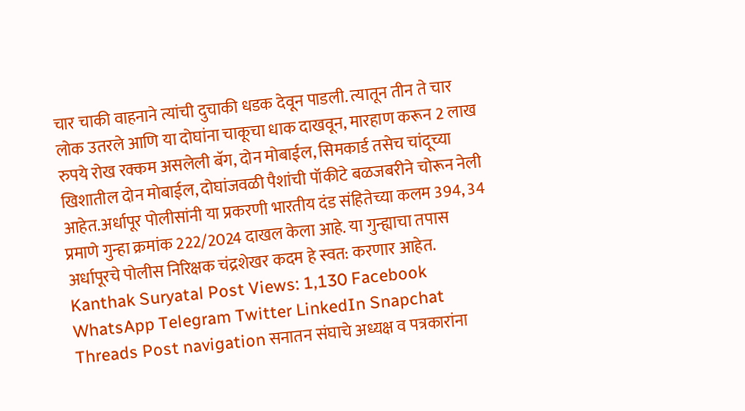चार चाकी वाहनाने त्यांची दुचाकी धडक देवून पाडली. त्यातून तीन ते चार लोक उतरले आणि या दोघांना चाकूचा धाक दाखवून, मारहाण करून 2 लाख रुपये रोख रक्कम असलेली बॅग, दोन मोबाईल, सिमकार्ड तसेच चांदूच्या खिशातील दोन मोबाईल, दोघांजवळी पैशांची पॉकीटे बळजबरीने चोरून नेली आहेत.अर्धापूर पोलीसांनी या प्रकरणी भारतीय दंड संहितेच्या कलम 394, 34 प्रमाणे गुन्हा क्रमांक 222/2024 दाखल केला आहे. या गुन्ह्याचा तपास अर्धापूरचे पोलीस निरिक्षक चंद्रशेखर कदम हे स्वत: करणार आहेत. Kanthak Suryatal Post Views: 1,130 Facebook WhatsApp Telegram Twitter LinkedIn Snapchat Threads Post navigation सनातन संघाचे अध्यक्ष व पत्रकारांना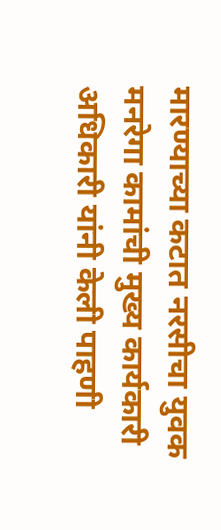मारण्याच्या कटात नरसीचा युवक मनरेगा कामांची मुख्य कार्यकारी अधिकारी यांनी केली पाहणी